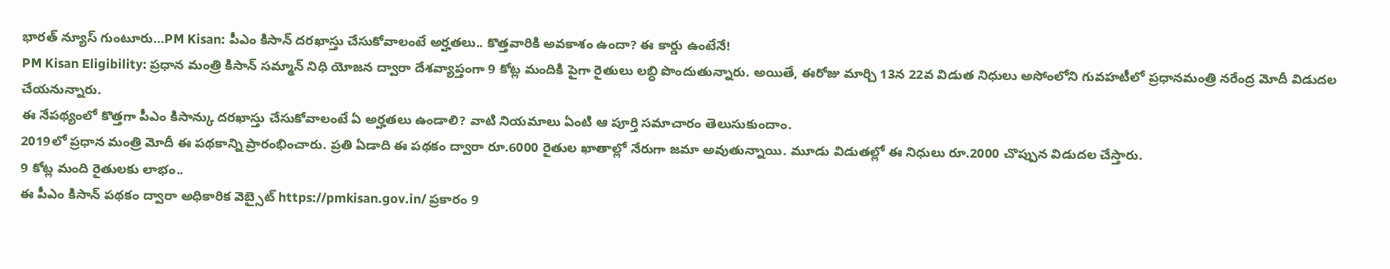భారత్ న్యూస్ గుంటూరు…PM Kisan: పీఎం కిసాన్ దరఖాస్తు చేసుకోవాలంటే అర్హతలు.. కొత్తవారికి అవకాశం ఉందా? ఈ కార్డు ఉంటేనే!
PM Kisan Eligibility: ప్రధాన మంత్రి కిసాన్ సమ్మాన్ నిధి యోజన ద్వారా దేశవ్యాప్తంగా 9 కోట్ల మందికి పైగా రైతులు లబ్ధి పొందుతున్నారు. అయితే, ఈరోజు మార్చి 13న 22వ విడుత నిధులు అసోంలోని గువహటీలో ప్రధానమంత్రి నరేంద్ర మోదీ విడుదల చేయనున్నారు.
ఈ నేపథ్యంలో కొత్తగా పీఎం కిసాన్కు దరఖాస్తు చేసుకోవాలంటే ఏ అర్హతలు ఉండాలి? వాటి నియమాలు ఏంటి ఆ పూర్తి సమాచారం తెలుసుకుందాం.
2019లో ప్రధాన మంత్రి మోదీ ఈ పథకాన్ని ప్రారంభించారు. ప్రతి ఏడాది ఈ పథకం ద్వారా రూ.6000 రైతుల ఖాతాల్లో నేరుగా జమా అవుతున్నాయి. మూడు విడుతల్లో ఈ నిధులు రూ.2000 చొప్పున విడుదల చేస్తారు.
9 కోట్ల మంది రైతులకు లాభం..
ఈ పీఎం కిసాన్ పథకం ద్వారా అధికారిక వెబ్సైట్ https://pmkisan.gov.in/ ప్రకారం 9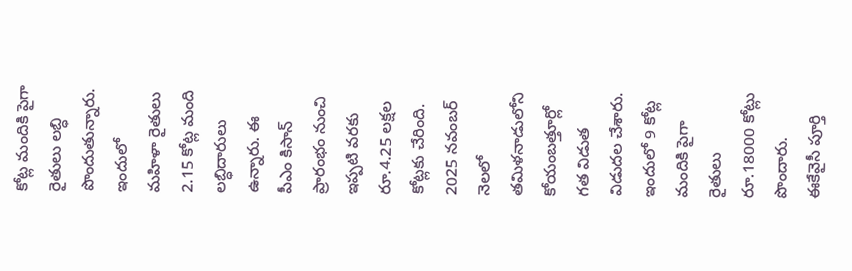కోట్ల మందికి పైగా రైతులు లబ్ధి పొందుతున్నారు. ఇందులో మహిళా రైతులు 2.15 కోట్ల మంది లబ్ధిదారులు ఉన్నారు. ఈ పీఎం కిసాన్ ప్రారంభం నుంచి ఇప్పటి వరకు రూ.4.25 లక్షల కోట్లకు చేరింది. 2025 నవంబర్ నెలలో తమిళనాడులోని కోయంబత్తూర్లో గత విడుత విడుదల చేశారు. ఇందులో 9 కోట్ల మందికి పైగా రైతులు రూ.18000 కోట్లు పొందారు.
ఈకేవైసీ పూర్తి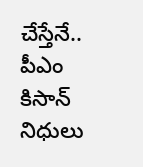చేస్తేనే..
పీఎం కిసాన్ నిధులు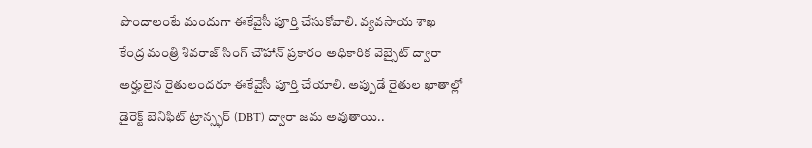పొందాలంటే మందుగా ఈకేవైసీ పూర్తి చేసుకోవాలి. వ్యవసాయ శాఖ కేంద్ర మంత్రి శివరాజ్ సింగ్ చౌహాన్ ప్రకారం అధికారిక వెబ్సైట్ ద్వారా అర్హులైన రైతులందరూ ఈకేవైసీ పూర్తి చేయాలి. అప్పుడే రైతుల ఖాతాల్లో డైరెక్ట్ బెనిఫిట్ ట్రాన్స్ఫర్ (DBT) ద్వారా జమ అవుతాయి..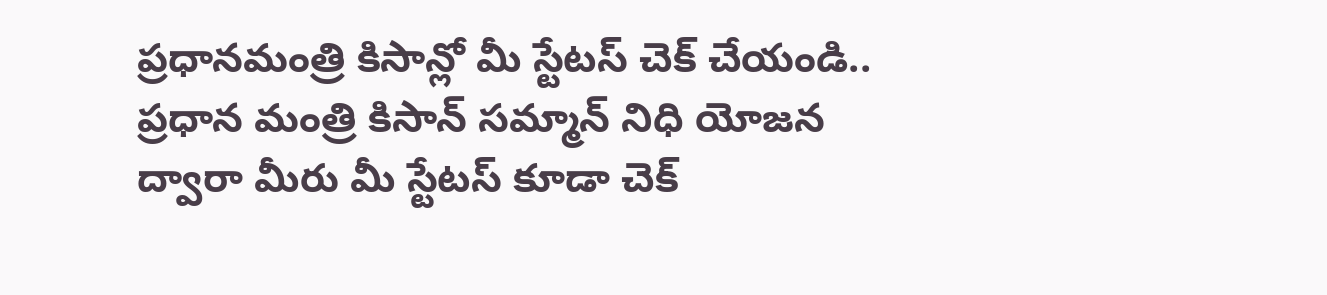ప్రధానమంత్రి కిసాన్లో మీ స్టేటస్ చెక్ చేయండి.. ప్రధాన మంత్రి కిసాన్ సమ్మాన్ నిధి యోజన ద్వారా మీరు మీ స్టేటస్ కూడా చెక్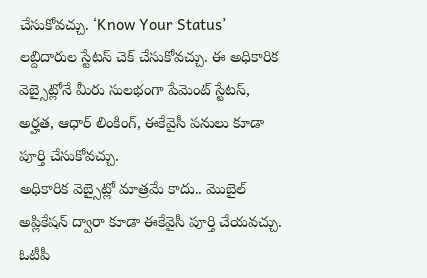చేసుకోవచ్చు. ‘Know Your Status’ లబ్దిదారుల స్టేటస్ చెక్ చేసుకోవచ్చు. ఈ అధికారిక వెబ్సైట్లోనే మీరు సులభంగా పేమెంట్ స్టేటస్, అర్హత, ఆధార్ లింకింగ్, ఈకేవైసీ పనులు కూడా పూర్తి చేసుకోవచ్చు.
అధికారిక వెబ్సైట్లో మాత్రమే కాదు.. మొబైల్ అప్లికేషన్ ద్వారా కూడా ఈకేవైసీ పూర్తి చేయవచ్చు. ఓటీపీ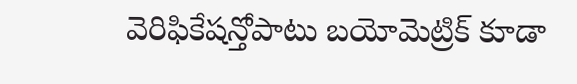వెరిఫికేషన్తోపాటు బయోమెట్రిక్ కూడా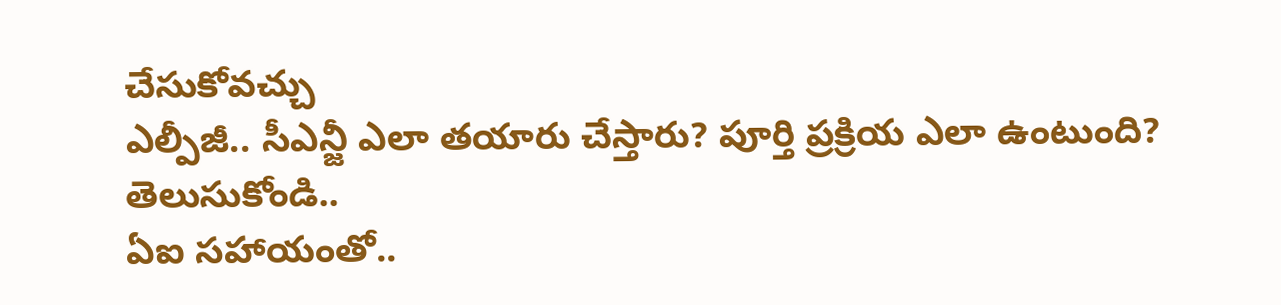చేసుకోవచ్చు
ఎల్పీజీ.. సీఎన్జీ ఎలా తయారు చేస్తారు? పూర్తి ప్రక్రియ ఎలా ఉంటుంది? తెలుసుకోండి..
ఏఐ సహాయంతో..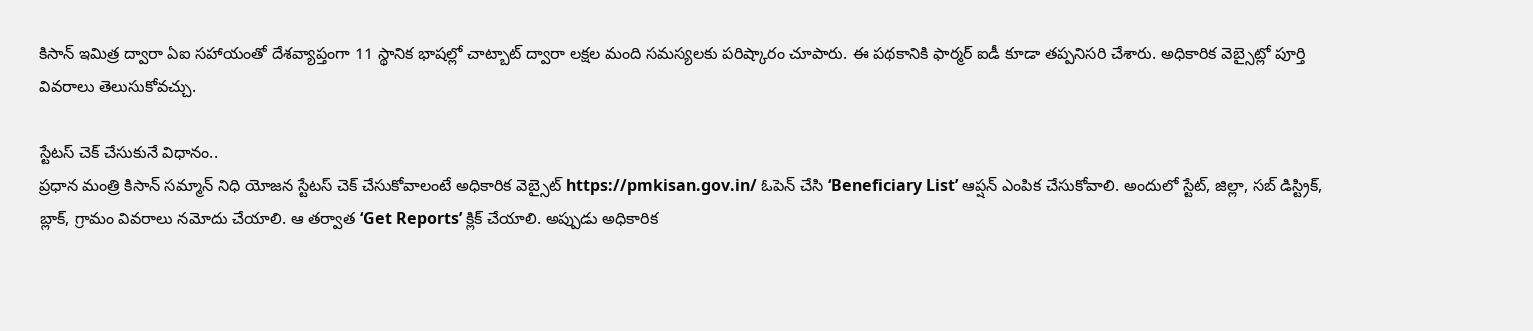కిసాన్ ఇమిత్ర ద్వారా ఏఐ సహాయంతో దేశవ్యాప్తంగా 11 స్థానిక భాషల్లో చాట్బాట్ ద్వారా లక్షల మంది సమస్యలకు పరిష్కారం చూపారు. ఈ పథకానికి ఫార్మర్ ఐడీ కూడా తప్పనిసరి చేశారు. అధికారిక వెబ్సైట్లో పూర్తి వివరాలు తెలుసుకోవచ్చు.

స్టేటస్ చెక్ చేసుకునే విధానం..
ప్రధాన మంత్రి కిసాన్ సమ్మాన్ నిధి యోజన స్టేటస్ చెక్ చేసుకోవాలంటే అధికారిక వెబ్సైట్ https://pmkisan.gov.in/ ఓపెన్ చేసి ‘Beneficiary List’ ఆప్షన్ ఎంపిక చేసుకోవాలి. అందులో స్టేట్, జిల్లా, సబ్ డిస్ట్రిక్, బ్లాక్, గ్రామం వివరాలు నమోదు చేయాలి. ఆ తర్వాత ‘Get Reports’ క్లిక్ చేయాలి. అప్పుడు అధికారిక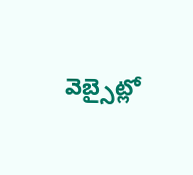వెబ్సైట్లో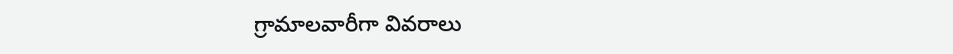గ్రామాలవారీగా వివరాలు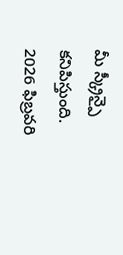మీ స్క్రీన్పై కనిపిస్తుంది. 2026 ఫిబ్రవరి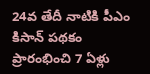24వ తేదీ నాటికి పీఎం కిసాన్ పథకం ప్రారంభించి 7 ఏళ్లు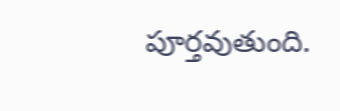పూర్తవుతుంది.